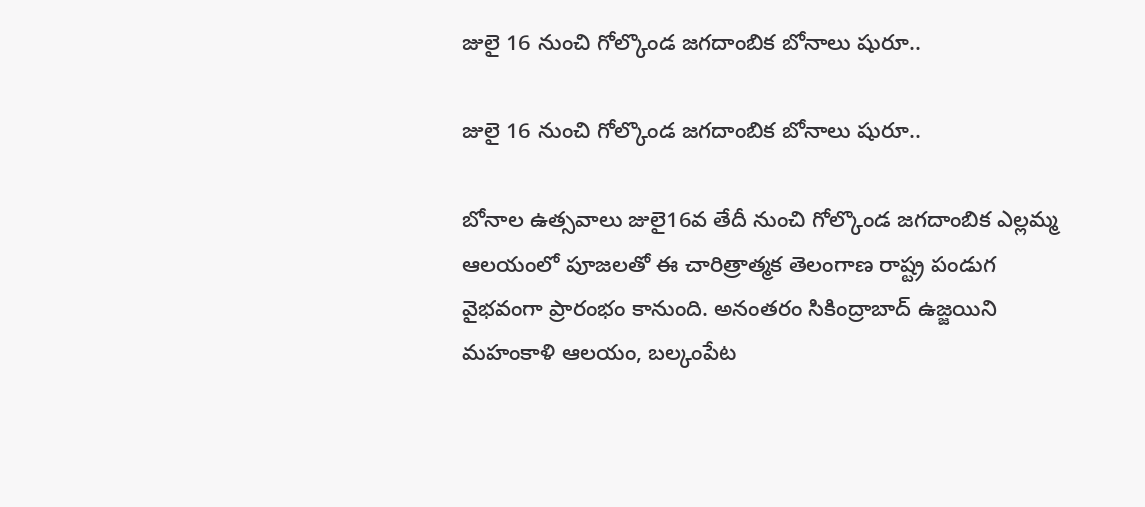జులై 16 నుంచి గోల్కొండ జగదాంబిక బోనాలు షురూ..

జులై 16 నుంచి గోల్కొండ జగదాంబిక బోనాలు షురూ..

బోనాల ఉత్సవాలు జులై16వ తేదీ నుంచి గోల్కొండ జగదాంబిక ఎల్లమ్మ ఆలయంలో పూజలతో ఈ చారిత్రాత్మక తెలంగాణ రాష్ట్ర పండుగ వైభవంగా ప్రారంభం కానుంది. అనంతరం సికింద్రాబాద్ ఉజ్జయిని మహంకాళి ఆలయం, బల్కంపేట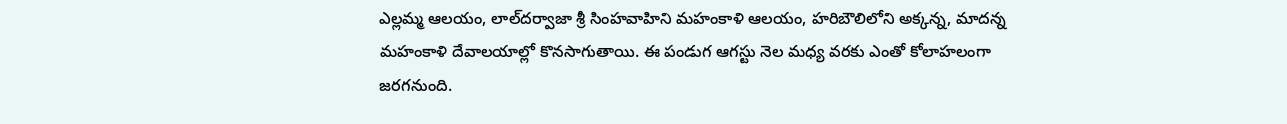ఎల్లమ్మ ఆలయం, లాల్‌‌‌‌‌‌‌‌దర్వాజా శ్రీ సింహవాహిని మహంకాళి ఆలయం, హరిబౌలిలోని అక్కన్న, మాదన్న మహంకాళి దేవాలయాల్లో కొనసాగుతాయి. ఈ పండుగ ఆగస్టు నెల మధ్య వరకు ఎంతో కోలాహలంగా జరగనుంది.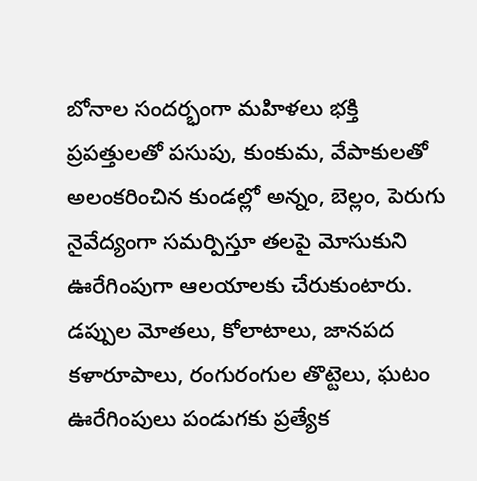బోనాల సందర్భంగా మహిళలు భక్తి ప్రపత్తులతో పసుపు, కుంకుమ, వేపాకులతో అలంకరించిన కుండల్లో అన్నం, బెల్లం, పెరుగు నైవేద్యంగా సమర్పిస్తూ తలపై మోసుకుని ఊరేగింపుగా ఆలయాలకు చేరుకుంటారు. డప్పుల మోతలు, కోలాటాలు, జానపద కళారూపాలు, రంగురంగుల తొట్టెలు, ఘటం ఊరేగింపులు పండుగకు ప్రత్యేక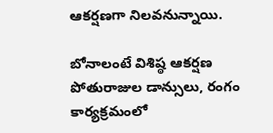ఆకర్షణగా నిలవనున్నాయి.

బోనాలంటే విశిష్ఠ ఆకర్షణ పోతురాజుల డాన్సులు, రంగం కార్యక్రమంలో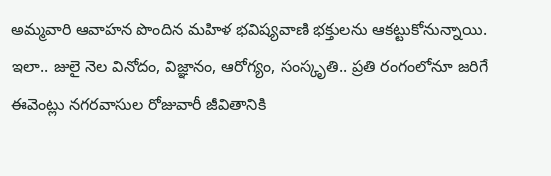అమ్మవారి ఆవాహన పొందిన మహిళ భవిష్యవాణి భక్తులను ఆకట్టుకోనున్నాయి. ఇలా.. జులై నెల వినోదం, విజ్ఞానం, ఆరోగ్యం, సంస్కృతి.. ప్రతి రంగంలోనూ జరిగే ఈవెంట్లు నగరవాసుల రోజువారీ జీవితానికి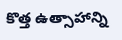కొత్త ఉత్సాహాన్ని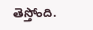తెస్తోంది.